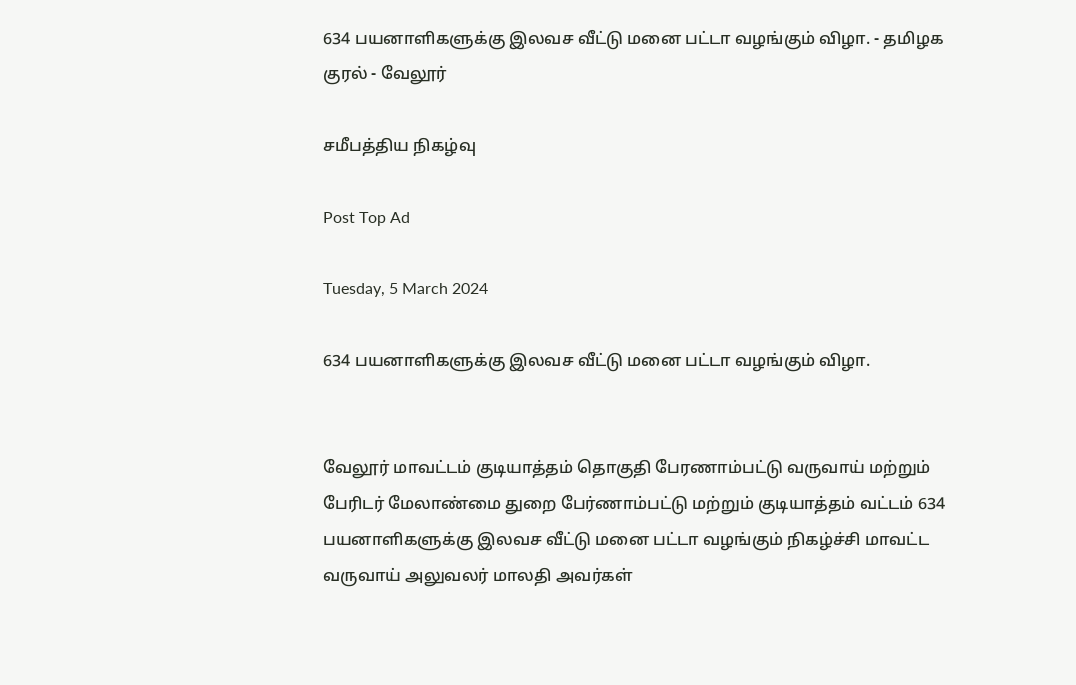634 பயனாளிகளுக்கு இலவச வீட்டு மனை பட்டா வழங்கும் விழா. - தமிழக குரல் - வேலூர்

சமீபத்திய நிகழ்வு

Post Top Ad

Tuesday, 5 March 2024

634 பயனாளிகளுக்கு இலவச வீட்டு மனை பட்டா வழங்கும் விழா.


வேலூர் மாவட்டம் குடியாத்தம் தொகுதி பேரணாம்பட்டு வருவாய் மற்றும் பேரிடர் மேலாண்மை துறை பேர்ணாம்பட்டு மற்றும் குடியாத்தம் வட்டம் 634 பயனாளிகளுக்கு இலவச வீட்டு மனை பட்டா வழங்கும் நிகழ்ச்சி மாவட்ட வருவாய் அலுவலர் மாலதி அவர்கள்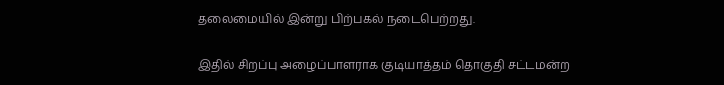தலைமையில் இன்று பிற்பகல் நடைபெற்றது.

இதில் சிறப்பு அழைப்பாளராக குடியாத்தம் தொகுதி சட்டமன்ற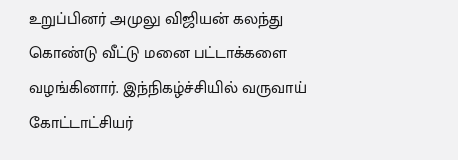உறுப்பினர் அமுலு விஜியன் கலந்து கொண்டு வீட்டு மனை பட்டாக்களை வழங்கினார். இந்நிகழ்ச்சியில் வருவாய் கோட்டாட்சியர்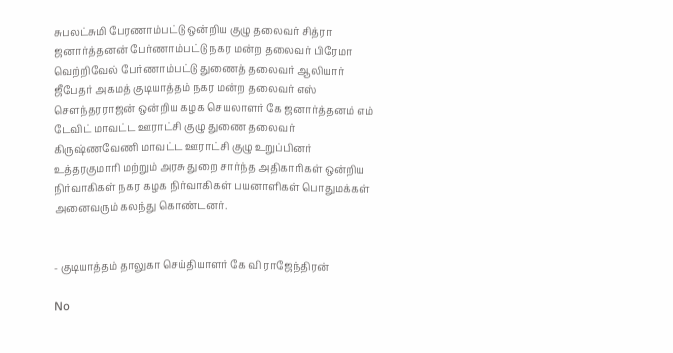சுபலட்சுமி பேரணாம்பட்டு ஒன்றிய குழு தலைவர் சித்ரா ஜனார்த்தனன் பேர்ணாம்பட்டு நகர மன்ற தலைவர் பிரேமா வெற்றிவேல் பேர்ணாம்பட்டு துணைத் தலைவர் ஆலியார் ஜீபேதர் அகமத் குடியாத்தம் நகர மன்ற தலைவர் எஸ் சௌந்தரராஜன் ஒன்றிய கழக செயலாளர் கே ஜனார்த்தனம் எம் டேவிட் மாவட்ட ஊராட்சி குழு துணை தலைவர் கிருஷ்ணவேணி மாவட்ட ஊராட்சி குழு உறுப்பினர் உத்தரகுமாரி மற்றும் அரசு துறை சார்ந்த அதிகாரிகள் ஒன்றிய நிர்வாகிகள் நகர கழக நிர்வாகிகள் பயனாளிகள் பொதுமக்கள் அனைவரும் கலந்து கொண்டனர்.


- குடியாத்தம் தாலுகா செய்தியாளர் கே வி ராஜேந்திரன்

No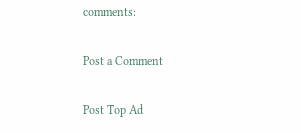comments:

Post a Comment

Post Top Ad